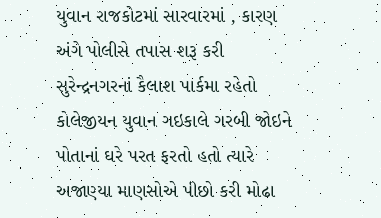યુવાન રાજકોટમાં સારવારમાં , કારણ અંગે પોલીસે તપાસ શરૂ કરી
સુરેન્દ્રનગરનાં કૈલાશ પાર્કમા રહેતો કોલેજીયન યુવાન ગઇકાલે ગરબી જોઇને પોતાનાં ઘરે પરત ફરતો હતો ત્યારે અજાણ્યા માણસોએ પીછો કરી મોઢા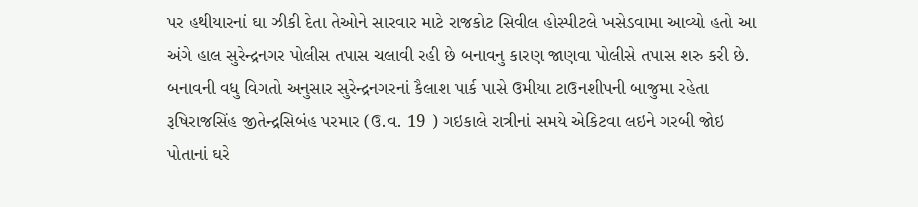પર હથીયારનાં ઘા ઝીકી દેતા તેઓને સારવાર માટે રાજકોટ સિવીલ હોસ્પીટલે ખસેડવામા આવ્યો હતો આ અંગે હાલ સુરેન્દ્રનગર પોલીસ તપાસ ચલાવી રહી છે બનાવનુ કારણ જાણવા પોલીસે તપાસ શરુ કરી છે.
બનાવની વધુ વિગતો અનુસાર સુરેન્દ્રનગરનાં કૈલાશ પાર્ક પાસે ઉમીયા ટાઉનશીપની બાજુમા રહેતા રૂષિરાજસિંહ જીતેન્દ્રસિબંહ પરમાર (ઉ.વ. 19 ) ગઇકાલે રાત્રીનાં સમયે એકિટવા લઇને ગરબી જોઇ પોતાનાં ઘરે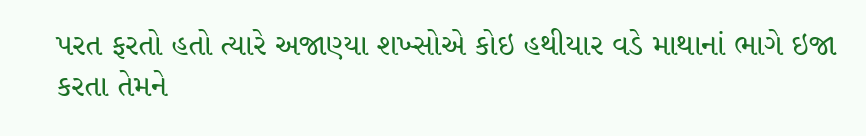પરત ફરતો હતો ત્યારે અજાણ્યા શખ્સોએ કોઇ હથીયાર વડે માથાનાં ભાગે ઇજા કરતા તેમને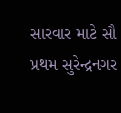સારવાર માટે સૌ પ્રથમ સુરેન્દ્રનગર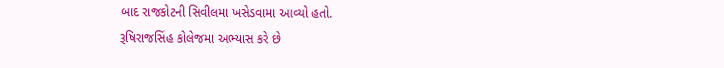બાદ રાજકોટની સિવીલમા ખસેડવામા આવ્યો હતો.
રૂષિરાજસિંહ કોલેજમા અભ્યાસ કરે છે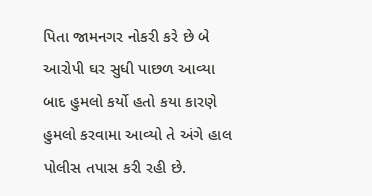પિતા જામનગર નોકરી કરે છે બે આરોપી ઘર સુધી પાછળ આવ્યા બાદ હુમલો કર્યો હતો કયા કારણે હુમલો કરવામા આવ્યો તે અંગે હાલ પોલીસ તપાસ કરી રહી છે.